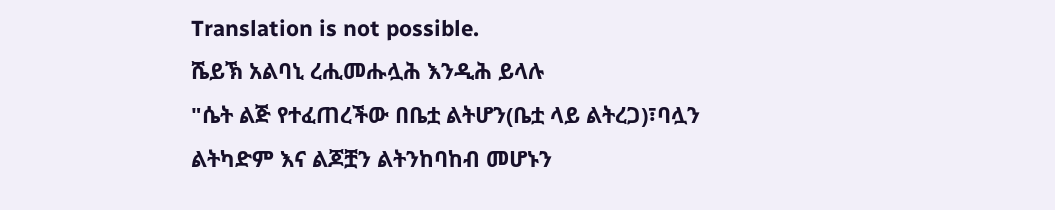Translation is not possible.
ሼይኽ አልባኒ ረሒመሑሏሕ እንዲሕ ይላሉ
"ሴት ልጅ የተፈጠረችው በቤቷ ልትሆን(ቤቷ ላይ ልትረጋ)፣ባሏን ልትካድም እና ልጆቿን ልትንከባከብ መሆኑን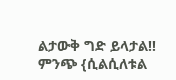ልታውቅ ግድ ይላታል!!
ምንጭ {ሲልሲለቱል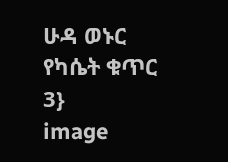ሁዳ ወኑር የካሴት ቁጥር 3}
image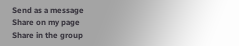Send as a message
Share on my page
Share in the group